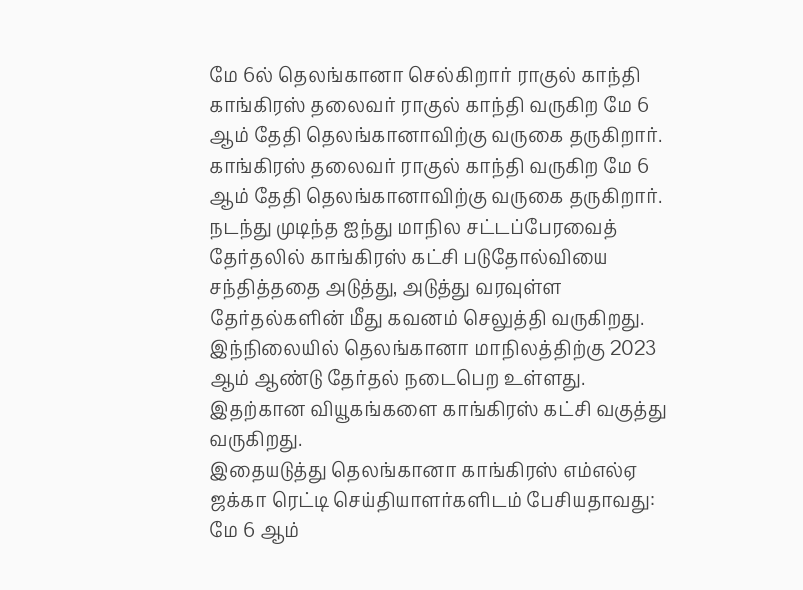மே 6ல் தெலங்கானா செல்கிறார் ராகுல் காந்தி
காங்கிரஸ் தலைவர் ராகுல் காந்தி வருகிற மே 6 ஆம் தேதி தெலங்கானாவிற்கு வருகை தருகிறார்.
காங்கிரஸ் தலைவர் ராகுல் காந்தி வருகிற மே 6 ஆம் தேதி தெலங்கானாவிற்கு வருகை தருகிறார்.
நடந்து முடிந்த ஐந்து மாநில சட்டப்பேரவைத் தேர்தலில் காங்கிரஸ் கட்சி படுதோல்வியை சந்தித்ததை அடுத்து, அடுத்து வரவுள்ள தேர்தல்களின் மீது கவனம் செலுத்தி வருகிறது.
இந்நிலையில் தெலங்கானா மாநிலத்திற்கு 2023 ஆம் ஆண்டு தேர்தல் நடைபெற உள்ளது. இதற்கான வியூகங்களை காங்கிரஸ் கட்சி வகுத்து வருகிறது.
இதையடுத்து தெலங்கானா காங்கிரஸ் எம்எல்ஏ ஜக்கா ரெட்டி செய்தியாளர்களிடம் பேசியதாவது:
மே 6 ஆம்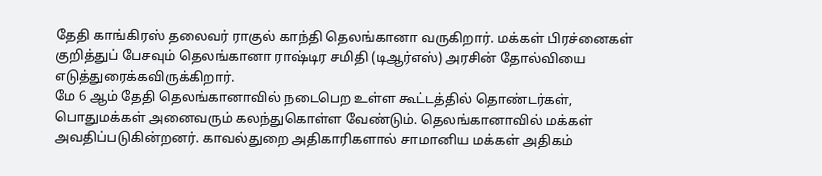தேதி காங்கிரஸ் தலைவர் ராகுல் காந்தி தெலங்கானா வருகிறார். மக்கள் பிரச்னைகள் குறித்துப் பேசவும் தெலங்கானா ராஷ்டிர சமிதி (டிஆர்எஸ்) அரசின் தோல்வியை எடுத்துரைக்கவிருக்கிறார்.
மே 6 ஆம் தேதி தெலங்கானாவில் நடைபெற உள்ள கூட்டத்தில் தொண்டர்கள், பொதுமக்கள் அனைவரும் கலந்துகொள்ள வேண்டும். தெலங்கானாவில் மக்கள் அவதிப்படுகின்றனர். காவல்துறை அதிகாரிகளால் சாமானிய மக்கள் அதிகம்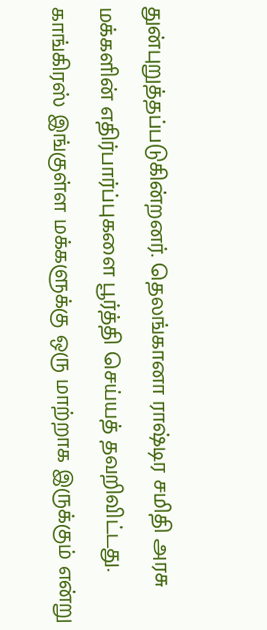துன்புறுத்தப்படுகின்றனர். தெலங்கானா ராஷ்டிர சமிதி அரசு மக்களின் எதிர்பார்ப்புகளை பூர்த்தி செய்யத் தவறிவிட்டது. காங்கிரஸ் இங்குள்ள மக்களுக்கு ஒரு மாற்றாக இருக்கும் என்று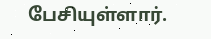பேசியுள்ளார்.